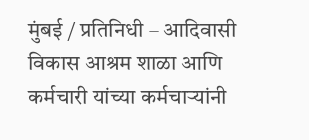मुंबई / प्रतिनिधी – आदिवासी विकास आश्रम शाळा आणि कर्मचारी यांच्या कर्मचाऱ्यांनी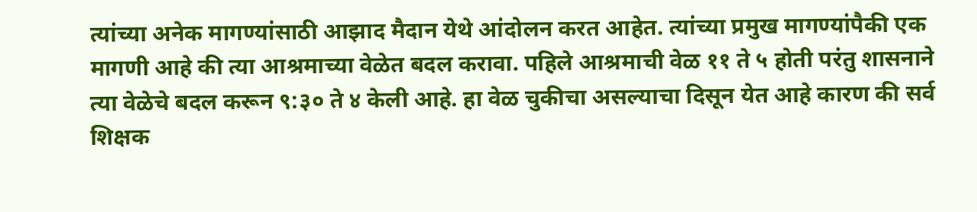त्यांच्या अनेक मागण्यांसाठी आझाद मैदान येथे आंदोलन करत आहेत. त्यांच्या प्रमुख मागण्यांपैकी एक मागणी आहे की त्या आश्रमाच्या वेळेत बदल करावा. पहिले आश्रमाची वेळ ११ ते ५ होती परंतु शासनाने त्या वेळेचे बदल करून ९:३० ते ४ केली आहे. हा वेळ चुकीचा असल्याचा दिसून येत आहे कारण की सर्व शिक्षक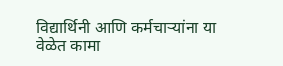विद्यार्थिनी आणि कर्मचाऱ्यांना या वेळेत कामा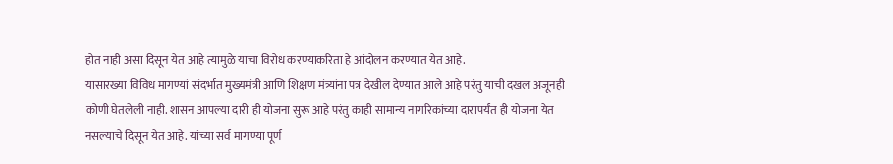होत नाही असा दिसून येत आहे त्यामुळे याचा विरोध करण्याकरिता हे आंदोलन करण्यात येत आहे.
यासारख्या विविध मागण्यां संदर्भात मुख्यमंत्री आणि शिक्षण मंत्र्यांना पत्र देखील देण्यात आले आहे परंतु याची दखल अजूनही कोणी घेतलेली नाही. शासन आपल्या दारी ही योजना सुरू आहे परंतु काही सामान्य नागरिकांच्या दारापर्यंत ही योजना येत नसल्याचे दिसून येत आहे. यांच्या सर्व मागण्या पूर्ण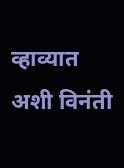व्हाव्यात अशी विनंती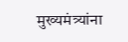मुख्यमंत्र्यांना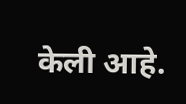केली आहे.